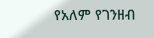የአለም የገንዘብ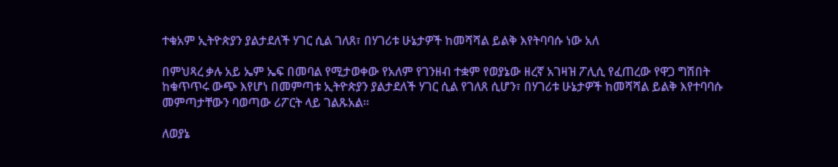ተቁአም ኢትዮጵያን ያልታደለች ሃገር ሲል ገለጸ፣ በሃገሪቱ ሁኔታዎች ከመሻሻል ይልቅ እየትባባሱ ነው አለ

በምህጻረ ቃሉ አይ ኤም ኤፍ በመባል የሚታወቀው የአለም የገንዘብ ተቋም የወያኔው ዘረኛ አገዛዝ ፖሊሲ የፈጠረው የዋጋ ግሽበት ከቁጥጥሩ ውጭ እየሆነ በመምጣቱ ኢትዮጵያን ያልታደለች ሃገር ሲል የገለጸ ሲሆን፣ በሃገሪቱ ሁኔታዎች ከመሻሻል ይልቅ እየተባባሱ መምጣታቸውን ባወጣው ሪፖርት ላይ ገልጹአል።

ለወያኔ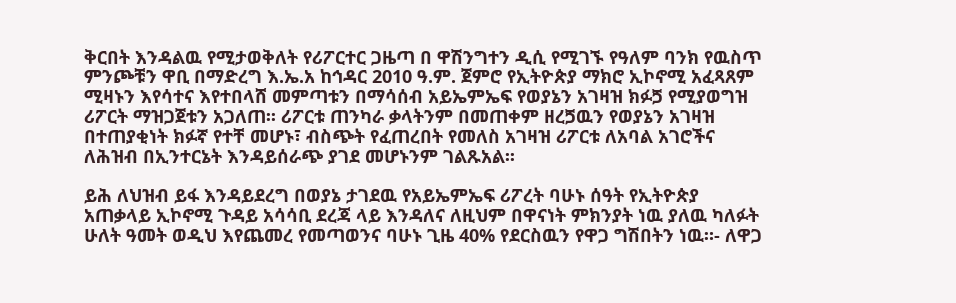ቅርበት እንዳልዉ የሚታወቅለት የሪፖርተር ጋዜጣ በ ዋሽንግተን ዲሲ የሚገኙ የዓለም ባንክ የዉስጥ ምንጮቹን ዋቢ በማድረግ እ.ኤ.አ ከኅዳር 2010 ዓ.ም. ጀምሮ የኢትዮጵያ ማክሮ ኢኮኖሚ አፈጻጸም ሚዛኑን እየሳተና እየተበላሸ መምጣቱን በማሳሰብ አይኤምኤፍ የወያኔን አገዛዝ ክፉጛ የሚያወግዝ ሪፖርት ማዝጋጀቱን አጋለጠ፡፡ ሪፖርቱ ጠንካራ ቃላትንም በመጠቀም ዘረጛዉን የወያኔን አገዛዝ በተጠያቂነት ክፉኛ የተቸ መሆኑ፣ ብስጭት የፈጠረበት የመለስ አገዛዝ ሪፖርቱ ለአባል አገሮችና ለሕዝብ በኢንተርኔት እንዳይሰራጭ ያገደ መሆኑንም ገልጹአል፡፡

ይሕ ለህዝብ ይፋ እንዳይደረግ በወያኔ ታገደዉ የአይኤምኤፍ ሪፖረት ባሁኑ ሰዓት የኢትዮጵያ አጠቃላይ ኢኮኖሚ ጉዳይ አሳሳቢ ደረጃ ላይ እንዳለና ለዚህም በዋናነት ምክንያት ነዉ ያለዉ ካለፉት ሁለት ዓመት ወዲህ እየጨመረ የመጣወንና ባሁኑ ጊዜ 40% የደርስዉን የዋጋ ግሽበትን ነዉ።- ለዋጋ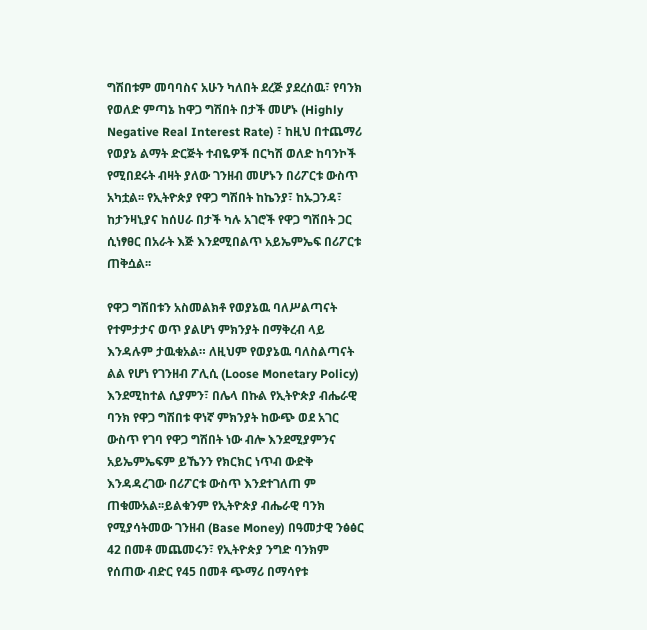ግሽበቱም መባባስና አሁን ካለበት ደረጅ ያደረሰዉ፣ የባንክ የወለድ ምጣኔ ከዋጋ ግሽበት በታች መሆኑ (Highly Negative Real Interest Rate) ፣ ከዚህ በተጨማሪ የወያኔ ልማት ድርጅት ተብዬዎች በርካሽ ወለድ ከባንኮች የሚበደሩት ብዛት ያለው ገንዘብ መሆኑን በሪፖርቱ ውስጥ አካቷል፡፡ የኢትዮጵያ የዋጋ ግሽበት ከኬንያ፣ ከኡጋንዳ፣ ከታንዛኒያና ከሰሀራ በታች ካሉ አገሮች የዋጋ ግሽበት ጋር ሲነፃፀር በአራት እጅ እንደሚበልጥ አይኤምኤፍ በሪፖርቱ ጠቅሷል፡፡

የዋጋ ግሽበቱን አስመልክቶ የወያኔዉ ባለሥልጣናት የተምታታና ወጥ ያልሆነ ምክንያት በማቅረብ ላይ እንዳሉም ታዉቁአል። ለዚህም የወያኔዉ ባለስልጣናት ልል የሆነ የገንዘብ ፖሊሲ (Loose Monetary Policy) እንደሚከተል ሲያምን፣ በሌላ በኩል የኢትዮጵያ ብሔራዊ ባንክ የዋጋ ግሽበቱ ዋነኛ ምክንያት ከውጭ ወደ አገር ውስጥ የገባ የዋጋ ግሽበት ነው ብሎ እንደሚያምንና አይኤምኤፍም ይኼንን የክርክር ነጥብ ውድቅ እንዳዳረገው በሪፖርቱ ውስጥ እንደተገለጠ ም ጠቁሙአል፡፡ይልቁንም የኢትዮጵያ ብሔራዊ ባንክ የሚያሳትመው ገንዘብ (Base Money) በዓመታዊ ንፅፅር 42 በመቶ መጨመሩን፣ የኢትዮጵያ ንግድ ባንክም የሰጠው ብድር የ45 በመቶ ጭማሪ በማሳየቱ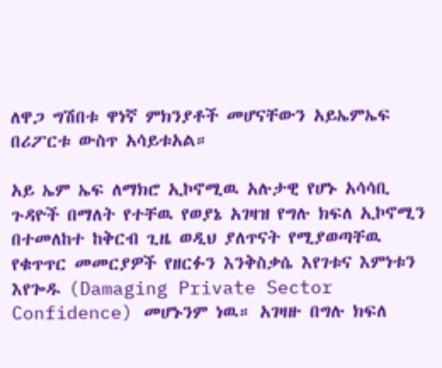ለዋጋ ግሽበቱ ዋነኛ ምክንያቶች መሆናቸውን አይኤምኤፍ በሪፖርቱ ውስጥ አሳይቱአል።

አይ ኤም ኤፍ ለማክሮ ኢኮኖሚዉ አሉታዊ የሆኑ አሳሳቢ ጉዳዮች በማለት የተቸዉ የወያኔ አገዛዝ የግሉ ክፍለ ኢኮኖሚን በተመለከተ ከቅርብ ጊዜ ወዲህ ያለጥናት የሚያወጣቸዉ የቁጥጥር መመርያዎች የዘርፉን እንቅስቃሴ እየገቱና እምነቱን እየጐዱ (Damaging Private Sector Confidence) መሆኑንም ነዉ። አገዛዙ በግሉ ክፍለ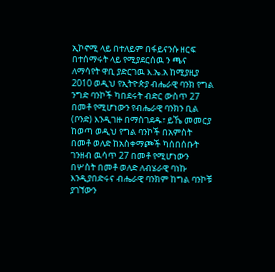ኢኮኖሚ ላይ በተለይም በፋይናንሱ ዘርፍ በተሰማሩት ላይ የሚያደርሰዉ ን ጫና ለማሳየት ዋቢ ያድርገዉ እ.ኤ.አ ከሚያዚያ 2010 ወዲህ የኢትዮጵያ ብሔራዊ ባንክ የግል ንግድ ባንኮች ካበደሩት ብድር ውስጥ 27 በመቶ የሚሆነውን የብሔራዊ ባንክን ቢል (ቦንድ) እንዲገዙ በማስገደዱ፣ ይኼ መመርያ ከወጣ ወዲህ የግል ባንኮች በአምስት በመቶ ወለድ ከአስቀማጮች ካሰበሰቡት ገንዘብ ዉሳጥ 27 በመቶ የሚሆነውን በሦስት በመቶ ወለድ ለብሄራዊ ባነኩ እንዲያበድሩና ብሔራዊ ባንክም ከግል ባንኮቹ ያገኘውን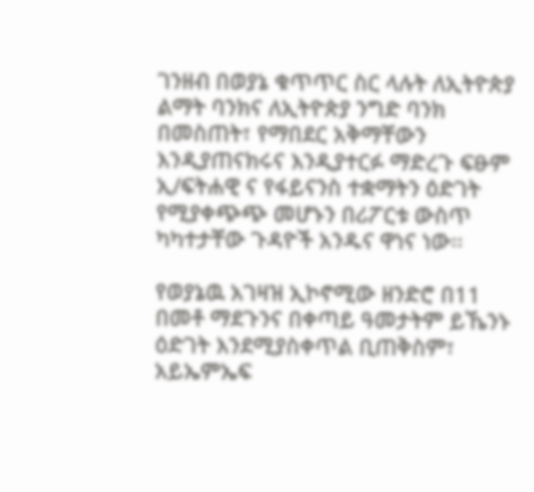ገንዘብ በወያኔ ቁጥጥር ስር ላሉት ለኢትዮጵያ ልማት ባንክና ለኢትዮጵያ ንግድ ባንክ በመስጠት፣ የማበደር አቅማቸውን እንዲያጠናክሩና እንዲያተርፉ ማድረጉ ፍፁም ኢ/ፍትሐዊ ና የፋይናንስ ተቋማትን ዕድገት የሚያቀጭጭ መሆኑን በሪፖርቱ ውስጥ ካካተታቸው ጉዳዮች አንዱና ዋነና ነው፡፡

የወያኔዉ አገዛዝ ኢኮኖሚው ዘንድሮ በ11 በመቶ ማደጉንና በቀጣይ ዓመታትም ይኼንኑ ዕድገት እንደሚያስቀጥል ቢጠቅስም፣ አይኤምኤፍ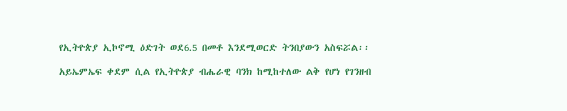የኢትዮጵያ ኢኮኖሚ ዕድገት ወደ6.5 በመቶ እንደሚወርድ ትንበያውን አስፍሯል፡፡

አይኤምኤፍ ቀደም ሲል የኢትዮጵያ ብሔራዊ ባንክ ከሚከተለው ልቅ የሆነ የገንዘብ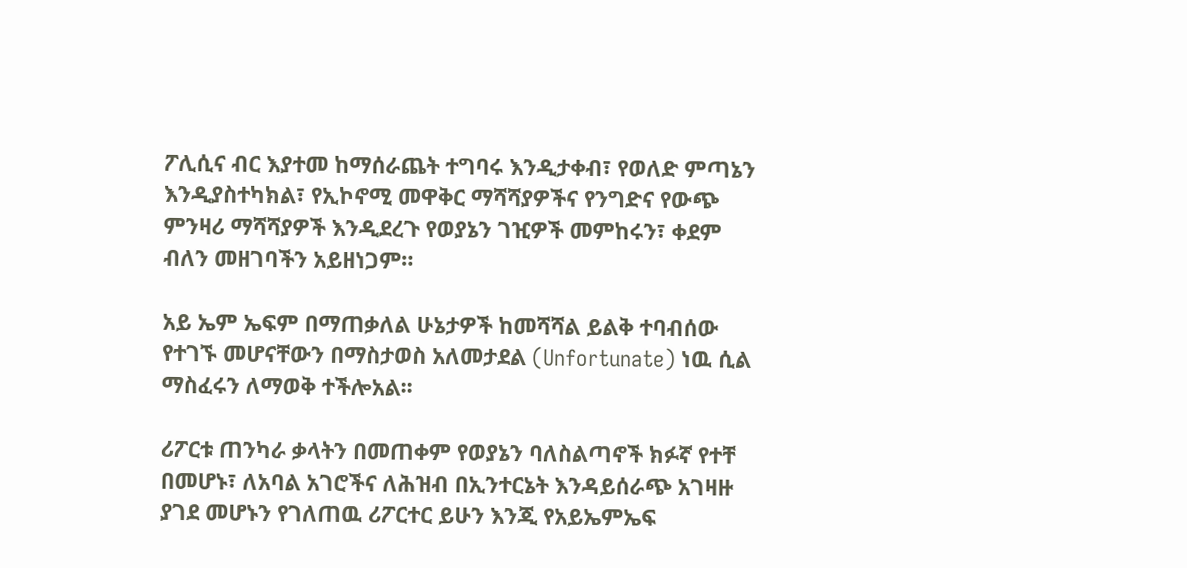ፖሊሲና ብር እያተመ ከማሰራጨት ተግባሩ እንዲታቀብ፣ የወለድ ምጣኔን እንዲያስተካክል፣ የኢኮኖሚ መዋቅር ማሻሻያዎችና የንግድና የውጭ ምንዛሪ ማሻሻያዎች እንዲደረጉ የወያኔን ገዢዎች መምከሩን፣ ቀደም ብለን መዘገባችን አይዘነጋም።

አይ ኤም ኤፍም በማጠቃለል ሁኔታዎች ከመሻሻል ይልቅ ተባብሰው የተገኙ መሆናቸውን በማስታወስ አለመታደል (Unfortunate) ነዉ ሲል ማስፈሩን ለማወቅ ተችሎአል፡፡

ሪፖርቱ ጠንካራ ቃላትን በመጠቀም የወያኔን ባለስልጣኖች ክፉኛ የተቸ በመሆኑ፣ ለአባል አገሮችና ለሕዝብ በኢንተርኔት እንዳይሰራጭ አገዛዙ ያገደ መሆኑን የገለጠዉ ሪፖርተር ይሁን እንጂ የአይኤምኤፍ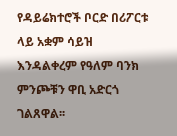የዳይሬክተሮች ቦርድ በሪፖርቱ ላይ አቋም ሳይዝ እንዳልቀረም የዓለም ባንክ ምንጮቹን ዋቢ አድርጎ ገልጸዋል፡፡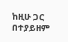ከዚሁ ጋር በተያይዘም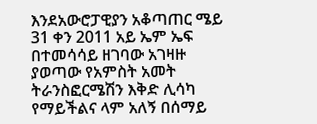እንደአውሮፓዊያን አቆጣጠር ሜይ 31 ቀን 2011 አይ ኤም ኤፍ በተመሳሳይ ዘገባው አገዛዙ ያወጣው የአምስት አመት ትራንስፎርሜሽን እቅድ ሊሳካ የማይችልና ላም አለኝ በሰማይ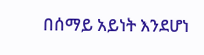በሰማይ አይነት እንደሆነ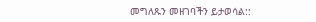መግለጹን መዘገባችን ይታወሳል::